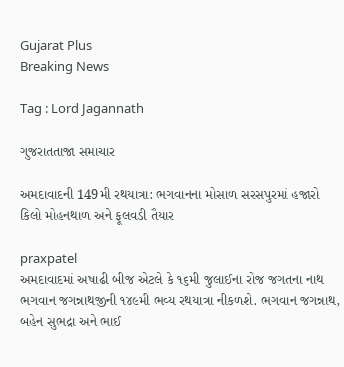Gujarat Plus
Breaking News

Tag : Lord Jagannath

ગુજરાતતાજા સમાચાર

અમદાવાદની 149મી રથયાત્રા: ભગવાનના મોસાળ સરસપુરમાં હજારો કિલો મોહનથાળ અને ફૂલવડી તૈયાર

praxpatel
અમદાવાદમાં અષાઢી બીજ એટલે કે ૧૬મી જુલાઈના રોજ જગતના નાથ ભગવાન જગન્નાથજીની ૧૪૯મી ભવ્ય રથયાત્રા નીકળશે. ભગવાન જગન્નાથ, બહેન સુભદ્રા અને ભાઈ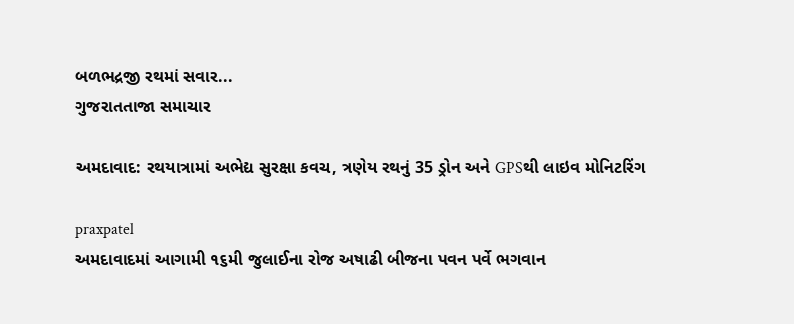બળભદ્રજી રથમાં સવાર...
ગુજરાતતાજા સમાચાર

અમદાવાદ: રથયાત્રામાં અભેદ્ય સુરક્ષા કવચ, ત્રણેય રથનું 35 ડ્રોન અને GPSથી લાઇવ મોનિટરિંગ

praxpatel
અમદાવાદમાં આગામી ૧૬મી જુલાઈના રોજ અષાઢી બીજના પવન પર્વે ભગવાન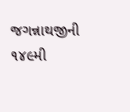જગન્નાથજીની ૧૪૯મી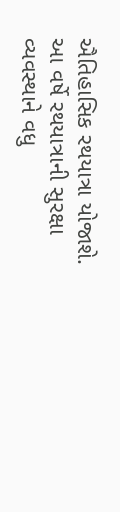ઐતિહાસિક રથયાત્રા યોજાશે. આ વર્ષે રથયાત્રાની સુરક્ષા વ્યવસ્થાને વધુ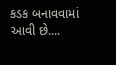કડક બનાવવામાં આવી છે....